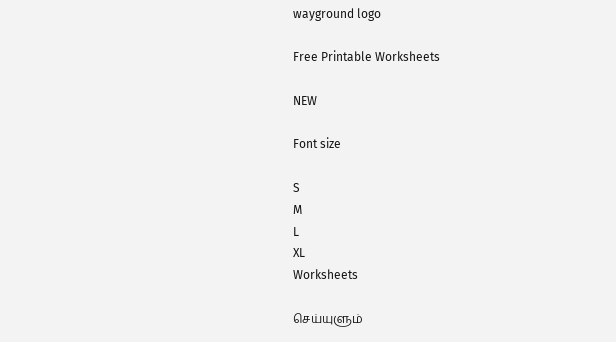wayground logo

Free Printable Worksheets

NEW

Font size

S
M
L
XL
Worksheets

செய்யுளும்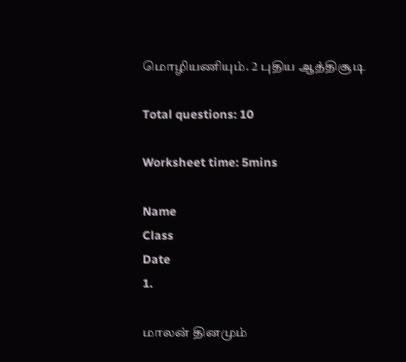மொழியணியும். 2 புதிய ஆத்திசூடி

Total questions: 10

Worksheet time: 5mins

Name
Class
Date
1.

மாலன் தினமும்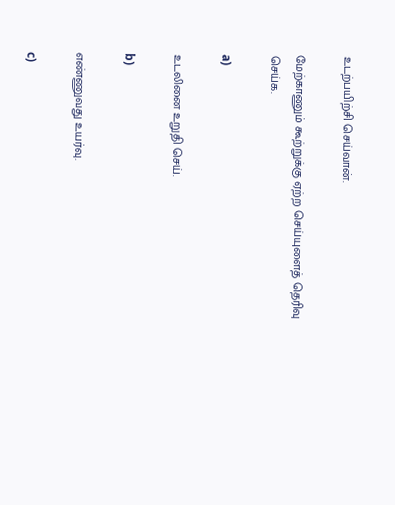உடற்பயிற்சி செய்வான்.

மேற்காணும் கூற்றுக்கு ஏற்ற செய்யுளைத் தெரிவு செய்க.

a)

உடலினை உறுதி செய்.

b)

எண்ணுவது உயர்வு.

c)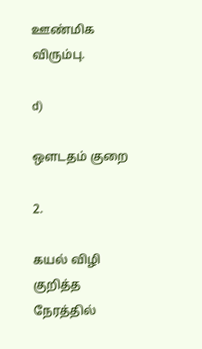ஊண்மிக விரும்பு.

d)

ஔடதம் குறை

2.

கயல் விழி குறித்த நேரத்தில்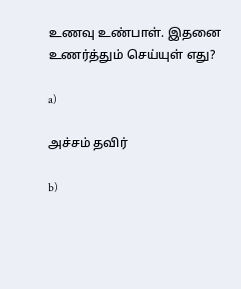உணவு உண்பாள். இதனை உணர்த்தும் செய்யுள் எது?

a)

அச்சம் தவிர்

b)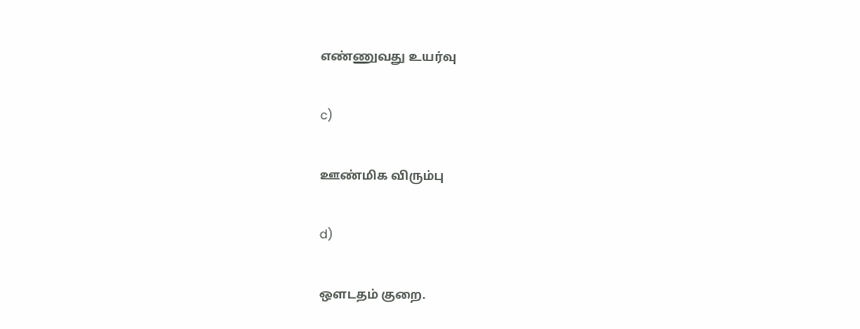எண்ணுவது உயர்வு

c)

ஊண்மிக விரும்பு

d)

ஔடதம் குறை.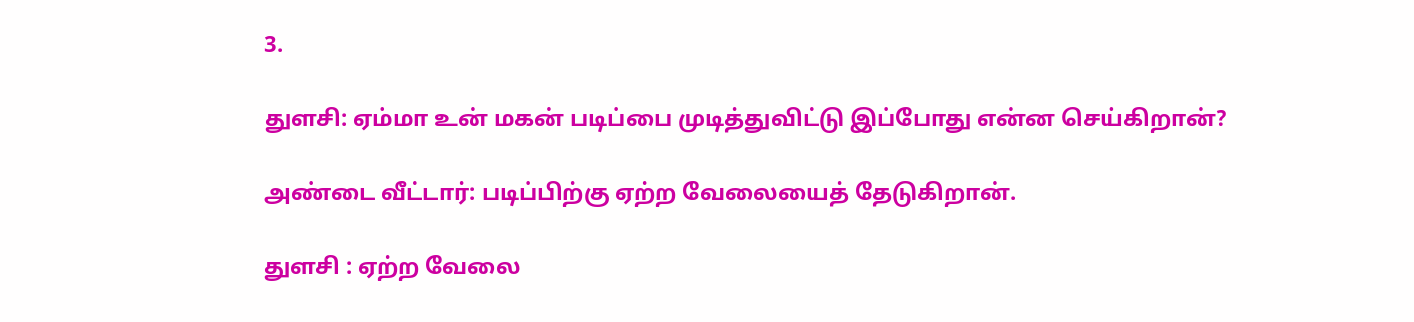3.

துளசி: ஏம்மா உன் மகன் படிப்பை முடித்துவிட்டு இப்போது என்ன செய்கிறான்?

அண்டை வீட்டார்: படிப்பிற்கு ஏற்ற வேலையைத் தேடுகிறான்.

துளசி : ஏற்ற வேலை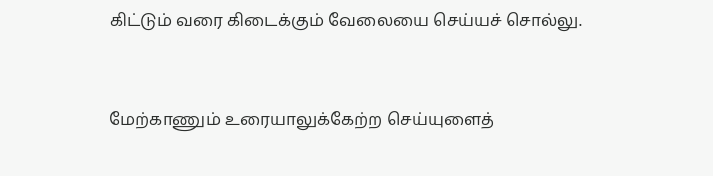கிட்டும் வரை கிடைக்கும் வேலையை செய்யச் சொல்லு.


மேற்காணும் உரையாலுக்கேற்ற செய்யுளைத்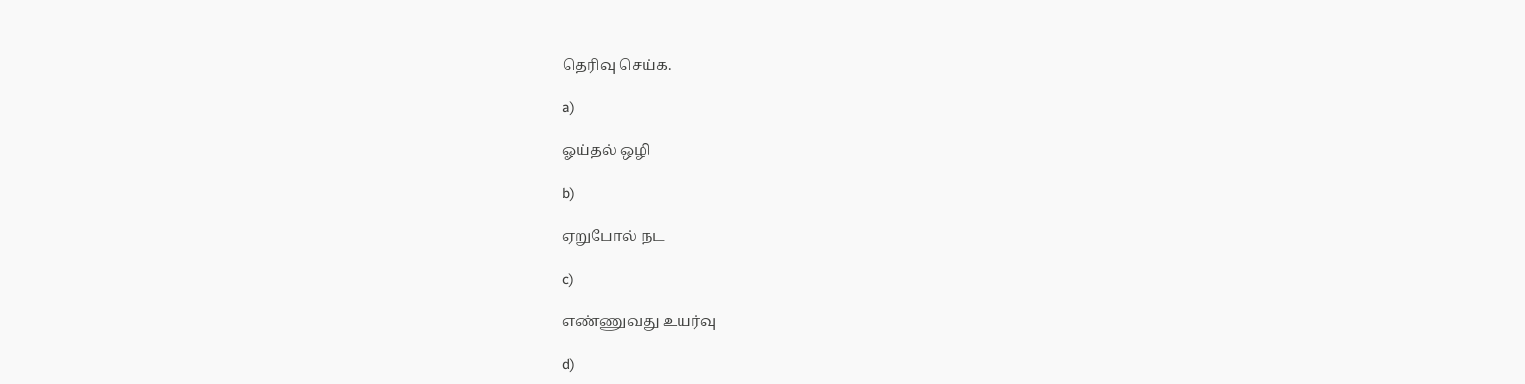தெரிவு செய்க.

a)

ஓய்தல் ஒழி

b)

ஏறுபோல் நட

c)

எண்ணுவது உயர்வு

d)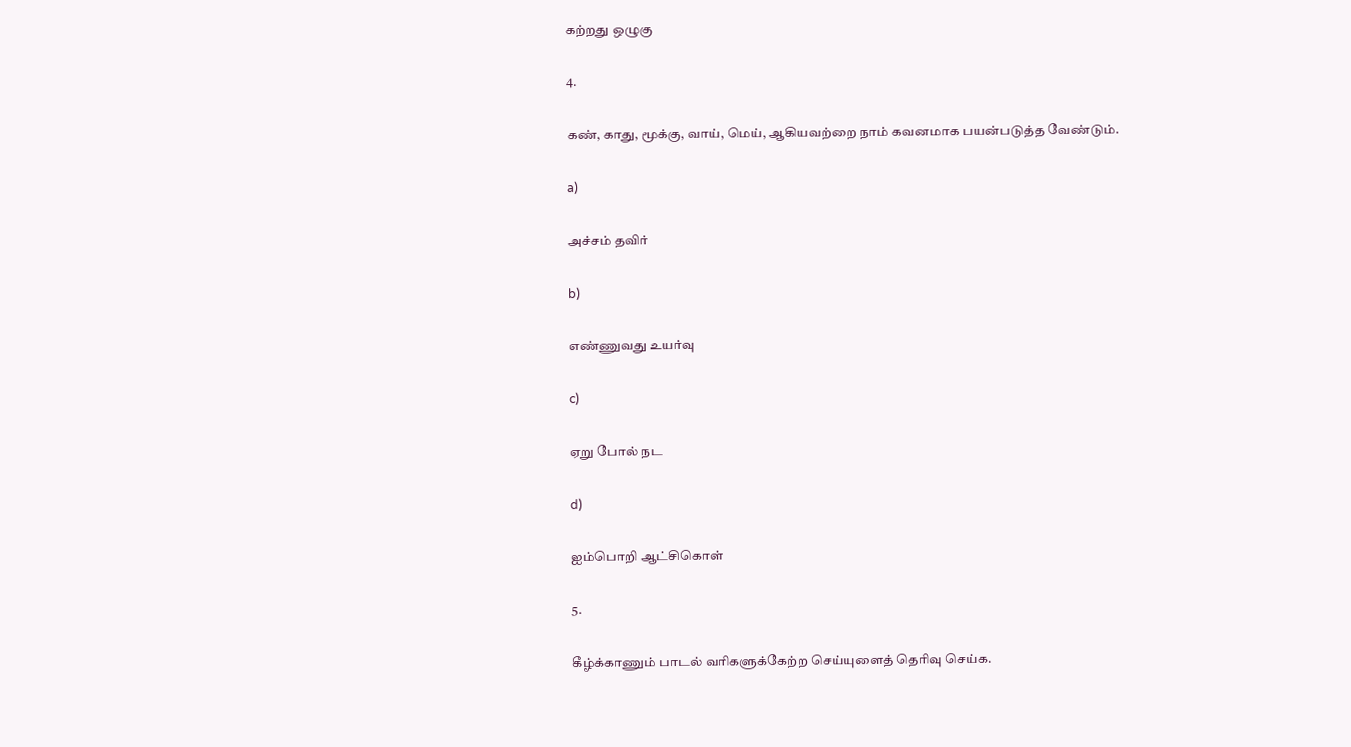கற்றது ஒழுகு

4.

கண், காது, மூக்கு, வாய், மெய், ஆகியவற்றை நாம் கவனமாக பயன்படுத்த வேண்டும்.

a)

அச்சம் தவிர்

b)

எண்ணுவது உயர்வு

c)

ஏறு போல் நட

d)

ஐம்பொறி ஆட்சிகொள்

5.

கீழ்க்காணும் பாடல் வரிகளுக்கேற்ற செய்யுளைத் தெரிவு செய்க.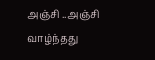அஞ்சி ..அஞ்சி வாழ்ந்தது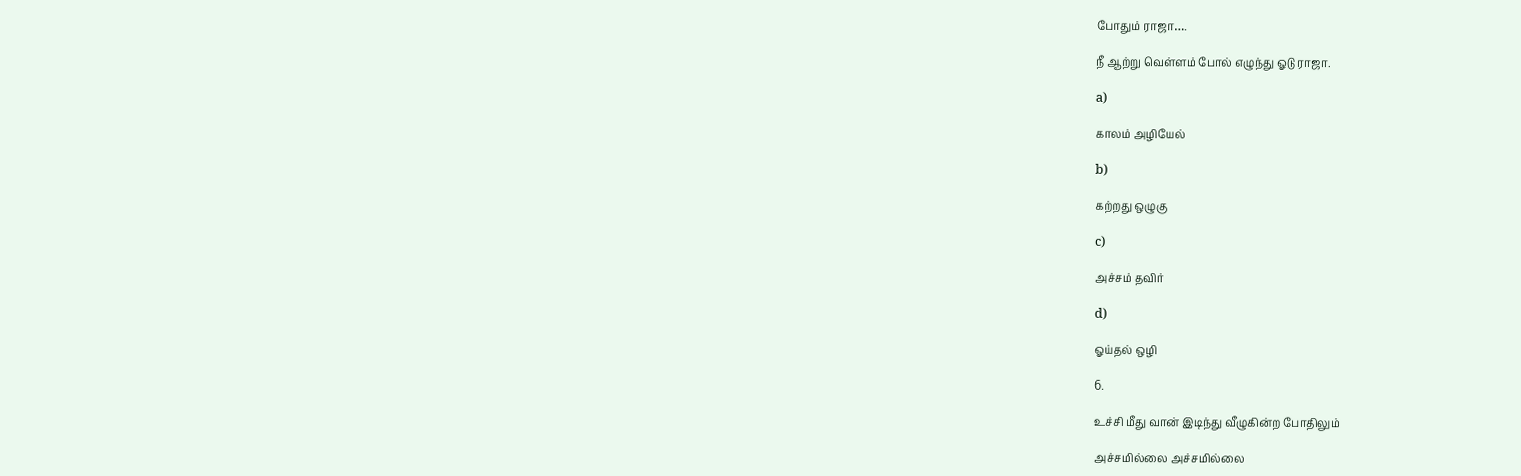போதும் ராஜா….

நீ ஆற்று வெள்ளம் போல் எழுந்து ஓடு ராஜா.

a)

காலம் அழியேல்

b)

கற்றது ஒழுகு

c)

அச்சம் தவிர்

d)

ஓய்தல் ஒழி

6.

உச்சி மீது வான் இடிந்து வீழுகின்ற போதிலும்

அச்சமில்லை அச்சமில்லை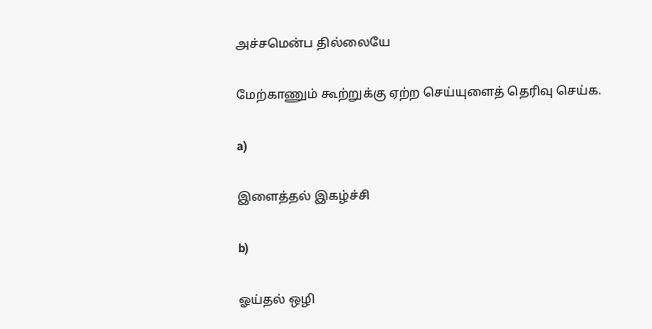அச்சமென்ப தில்லையே

மேற்காணும் கூற்றுக்கு ஏற்ற செய்யுளைத் தெரிவு செய்க.

a)

இளைத்தல் இகழ்ச்சி

b)

ஓய்தல் ஒழி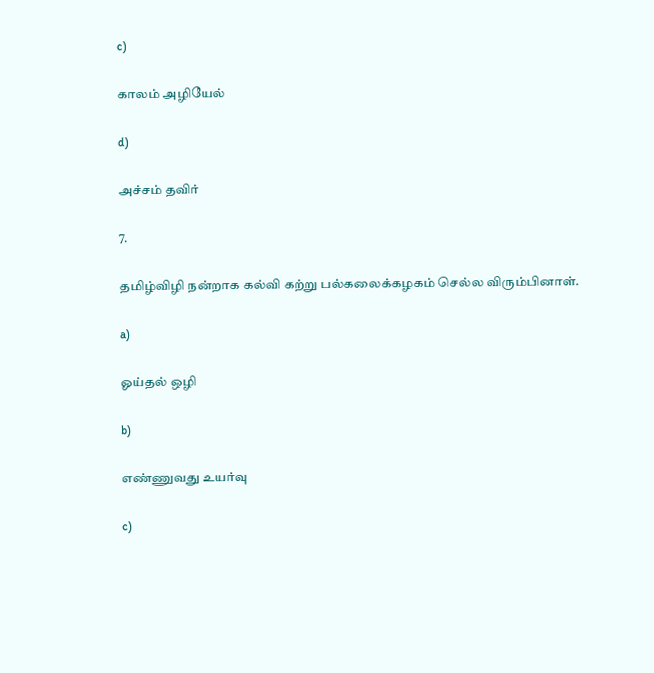c)

காலம் அழியேல்

d)

அச்சம் தவிர்

7.

தமிழ்விழி நன்றாக கல்வி கற்று பல்கலைக்கழகம் செல்ல விரும்பினாள்.

a)

ஓய்தல் ஒழி

b)

எண்ணுவது உயர்வு

c)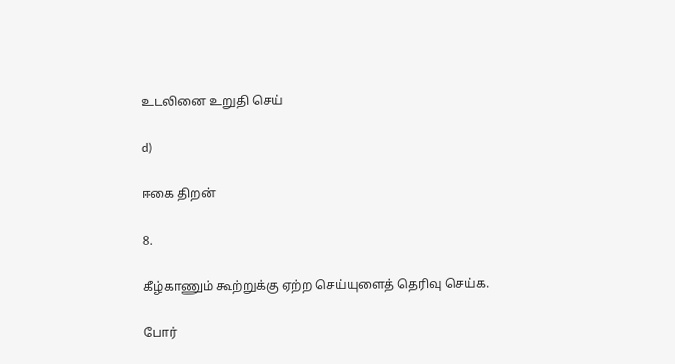உடலினை உறுதி செய்

d)

ஈகை திறன்

8.

கீழ்காணும் கூற்றுக்கு ஏற்ற செய்யுளைத் தெரிவு செய்க.

போர்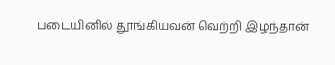படையினில் தூங்கியவன் வெற்றி இழந்தான்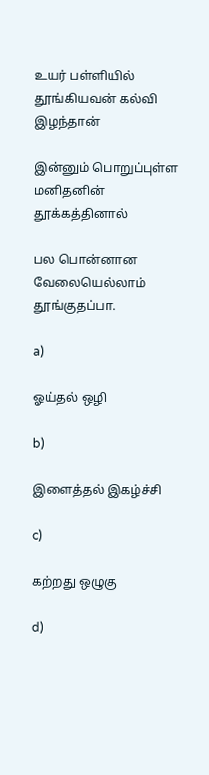உயர் பள்ளியில் தூங்கியவன் கல்வி இழந்தான்

இன்னும் பொறுப்புள்ள மனிதனின் தூக்கத்தினால்

பல பொன்னான வேலையெல்லாம் தூங்குதப்பா.

a)

ஓய்தல் ஒழி

b)

இளைத்தல் இகழ்ச்சி

c)

கற்றது ஒழுகு

d)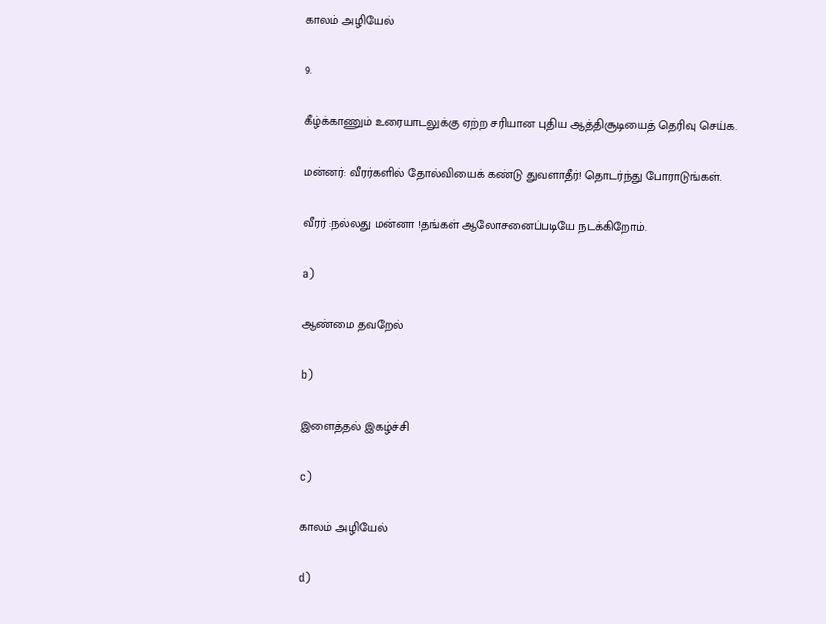காலம் அழியேல்

9.

கீழ்க்காணும் உரையாடலுக்கு ஏற்ற சரியான புதிய ஆத்திசூடியைத் தெரிவு செய்க.

மன்னர்: வீரர்களில் தோல்வியைக் கண்டு துவளாதீர்! தொடர்ந்து போராடுங்கள்.

வீரர் :நல்லது மன்னா !தங்கள் ஆலோசனைப்படியே நடக்கிறோம்.

a)

ஆண்மை தவறேல்

b)

இளைத்தல் இகழ்ச்சி

c)

காலம் அழியேல்

d)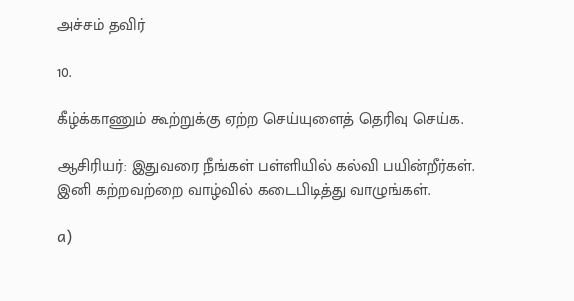அச்சம் தவிர்

10.

கீழ்க்காணும் கூற்றுக்கு ஏற்ற செய்யுளைத் தெரிவு செய்க.

ஆசிரியர்: இதுவரை நீங்கள் பள்ளியில் கல்வி பயின்றீர்கள். இனி கற்றவற்றை வாழ்வில் கடைபிடித்து வாழுங்கள்.

a)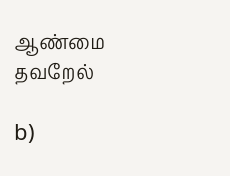ஆண்மை தவறேல்

b)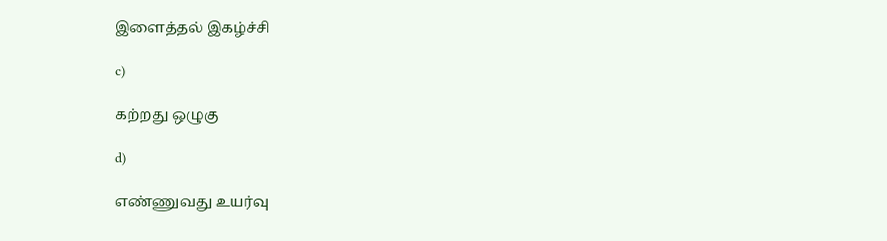இளைத்தல் இகழ்ச்சி

c)

கற்றது ஒழுகு

d)

எண்ணுவது உயர்வு